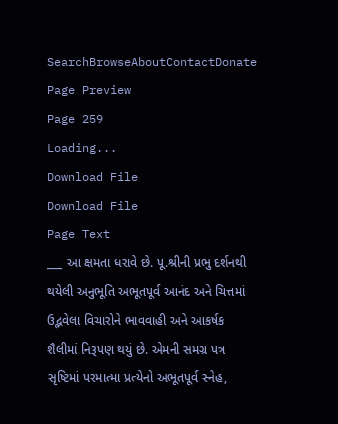SearchBrowseAboutContactDonate
Page Preview
Page 259
Loading...
Download File
Download File
Page Text
___ આ ક્ષમતા ધરાવે છે. પૂ.શ્રીની પ્રભુ દર્શનથી થયેલી અનુભૂતિ અભૂતપૂર્વ આનંદ અને ચિત્તમાં ઉદ્ભવેલા વિચારોને ભાવવાહી અને આકર્ષક શૈલીમાં નિરૂપણ થયું છે. એમની સમગ્ર પત્ર સૃષ્ટિમાં પરમાત્મા પ્રત્યેનો અભૂતપૂર્વ સ્નેહ,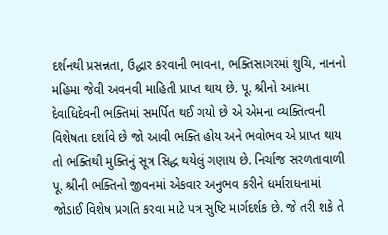દર્શનથી પ્રસન્નતા, ઉદ્ધાર કરવાની ભાવના, ભક્તિસાગરમાં શુચિ, નાનનો મહિમા જેવી અવનવી માહિતી પ્રાપ્ત થાય છે. પૂ. શ્રીનો આત્મા દેવાધિદેવની ભક્તિમાં સમર્પિત થઈ ગયો છે એ એમના વ્યક્તિત્વની વિશેષતા દર્શાવે છે જો આવી ભક્તિ હોય અને ભવોભવ એ પ્રાપ્ત થાય તો ભક્તિથી મુક્તિનું સૂત્ર સિદ્ધ થયેલું ગણાય છે. નિર્ચાજ સરળતાવાળી પૂ. શ્રીની ભક્તિનો જીવનમાં એકવાર અનુભવ કરીને ધર્મારાધનામાં જોડાઈ વિશેષ પ્રગતિ કરવા માટે પત્ર સુષ્ટિ માર્ગદર્શક છે. જે તરી શકે તે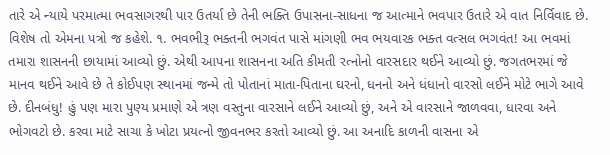તારે એ ન્યાયે પરમાત્મા ભવસાગરથી પાર ઉતર્યા છે તેની ભક્તિ ઉપાસના-સાધના જ આત્માને ભવપાર ઉતારે એ વાત નિર્વિવાદ છે. વિશેષ તો એમના પત્રો જ કહેશે. ૧. ભવભીરૂ ભક્તની ભગવંત પાસે માંગણી ભવ ભયવારક ભક્ત વત્સલ ભગવંત! આ ભવમાં તમારા શાસનની છાયામાં આવ્યો છું. એથી આપના શાસનના અતિ કીમતી રત્નોનો વારસદાર થઈને આવ્યો છું. જગતભરમાં જે માનવ થઈને આવે છે તે કોઈપણ સ્થાનમાં જન્મે તો પોતાનાં માતા-પિતાના ઘરનો, ધનનો અને ધંધાનો વારસો લઈને મોટે ભાગે આવે છે. દીનબંધુ! હું પણ મારા પુણ્ય પ્રમાણે એ ત્રણ વસ્તુના વારસાને લઈને આવ્યો છું, અને એ વારસાને જાળવવા, ધારવા અને ભોગવટો છે. કરવા માટે સાચા કે ખોટા પ્રયત્નો જીવનભર કરતો આવ્યો છું. આ અનાદિ કાળની વાસના એ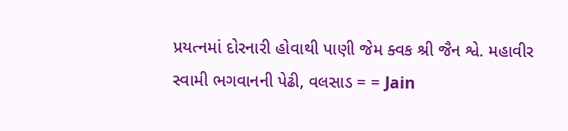પ્રયત્નમાં દોરનારી હોવાથી પાણી જેમ ક્વક શ્રી જૈન શ્વે. મહાવીર સ્વામી ભગવાનની પેઢી, વલસાડ = = Jain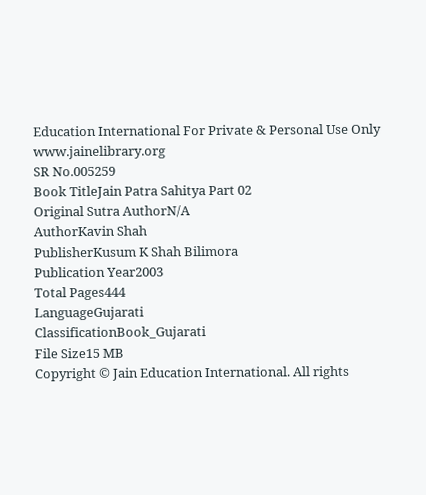Education International For Private & Personal Use Only www.jainelibrary.org
SR No.005259
Book TitleJain Patra Sahitya Part 02
Original Sutra AuthorN/A
AuthorKavin Shah
PublisherKusum K Shah Bilimora
Publication Year2003
Total Pages444
LanguageGujarati
ClassificationBook_Gujarati
File Size15 MB
Copyright © Jain Education International. All rights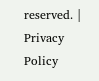reserved. | Privacy Policy